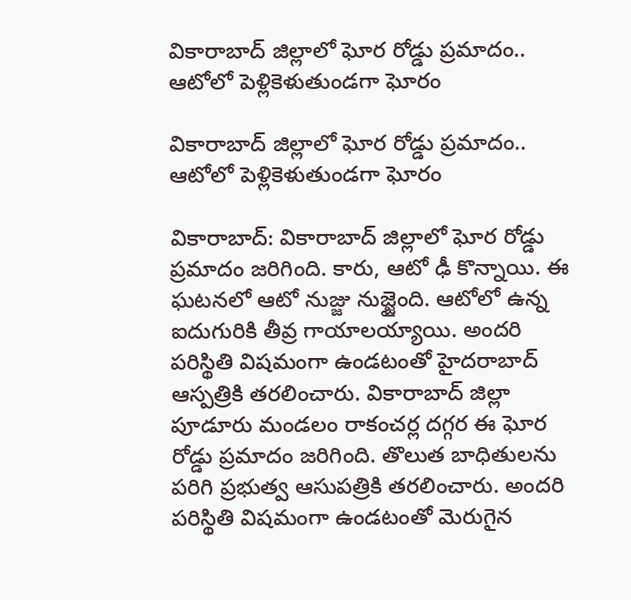వికారాబాద్ జిల్లాలో ఘోర రోడ్డు ప్రమాదం.. ఆటోలో పెళ్లికెళుతుండగా ఘోరం

వికారాబాద్ జిల్లాలో ఘోర రోడ్డు ప్రమాదం.. ఆటోలో పెళ్లికెళుతుండగా ఘోరం

వికారాబాద్: వికారాబాద్ జిల్లాలో ఘోర రోడ్డు ప్రమాదం జరిగింది. కారు, ఆటో ఢీ కొన్నాయి. ఈ ఘటనలో ఆటో నుజ్జు నుజ్జైంది. ఆటోలో ఉన్న ఐదుగురికి తీవ్ర గాయాలయ్యాయి. అందరి పరిస్థితి విషమంగా ఉండటంతో హైదరాబాద్ ఆస్పత్రికి తరలించారు. వికారాబాద్ జిల్లా పూడూరు మండలం రాకంచర్ల దగ్గర ఈ ఘోర రోడ్డు ప్రమాదం జరిగింది. తొలుత బాధితులను పరిగి ప్రభుత్వ ఆసుపత్రికి తరలించారు. అందరి పరిస్థితి విషమంగా ఉండటంతో మెరుగైన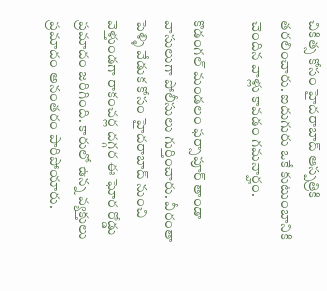చికిత్స కోసం హైదరాబాద్ ఆస్పత్రికి తరలించారు. ఐదుగురు ఒకే కుటుంబానికి చెందిన వాళ్లు కావడం గమనార్హం.

కొడంగల్ మండలం ఫర్సాపూర్ తాండా వాసులుగా పోలీసులు గుర్తించారు. వీరంతా పెళ్ళి వేడుక కోసం హైదరాబాద్ నుంచి వెళ్తుండగా రాకంచర్ల దగ్గర ఈ ఘోర రోడ్డు ప్రమాదం జరిగింది. కారులో ఉన్న వ్యక్తులు ప్రమాదం అనంతరం పారిపోయారు.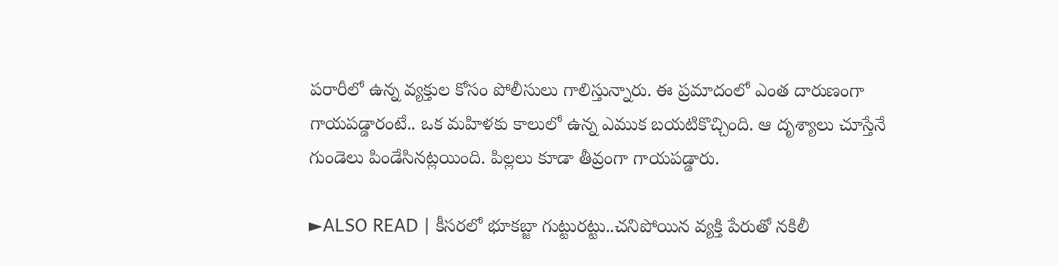పరారీలో ఉన్న వ్యక్తుల కోసం పోలీసులు గాలిస్తున్నారు. ఈ ప్రమాదంలో ఎంత దారుణంగా గాయపడ్డారంటే.. ఒక మహిళకు కాలులో ఉన్న ఎముక బయటికొచ్చింది. ఆ దృశ్యాలు చూస్తేనే గుండెలు పిండేసినట్లయింది. పిల్లలు కూడా తీవ్రంగా గాయపడ్డారు.

►ALSO READ | కీసరలో భూకబ్జా గుట్టురట్టు..చనిపోయిన వ్యక్తి పేరుతో నకిలీ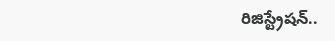రిజిస్ట్రేషన్..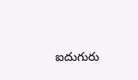ఐదుగురు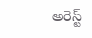అరెస్ట్